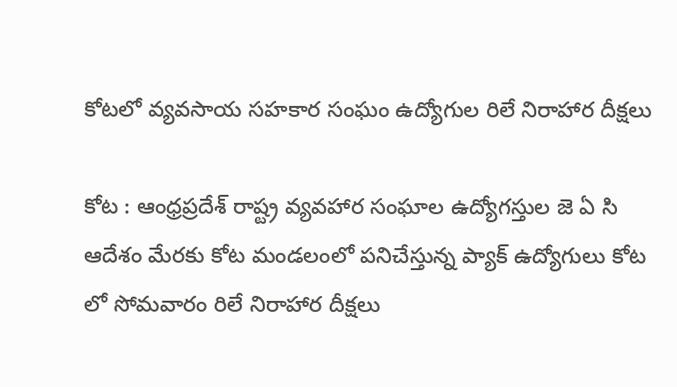కోటలో వ్యవసాయ సహకార సంఘం ఉద్యోగుల రిలే నిరాహార దీక్షలు

కోట : ఆంధ్రప్రదేశ్ రాష్ట్ర వ్యవహార సంఘాల ఉద్యోగస్తుల జె ఏ సి ఆదేశం మేరకు కోట మండలంలో పనిచేస్తున్న ప్యాక్ ఉద్యోగులు కోట లో సోమవారం రిలే నిరాహార దీక్షలు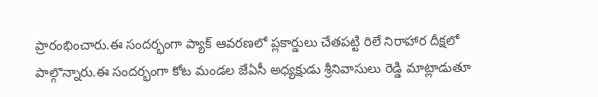ప్రారంభించారు.ఈ సందర్భంగా ప్యాక్ ఆవరణలో ప్లకార్డులు చేతపట్టి రిలే నిరాహార దీక్షలో పాల్గొన్నారు.ఈ సందర్భంగా కోట మండల జేఏసీ అధ్యక్షుడు శ్రీనివాసులు రెడ్డి మాట్లాడుతూ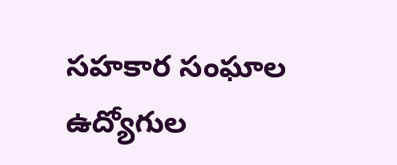సహకార సంఘాల ఉద్యోగుల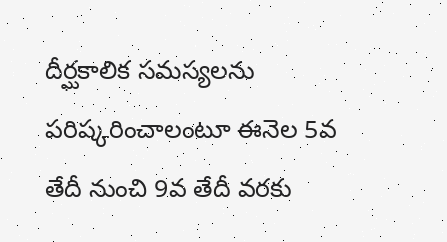దీర్ఘకాలిక సమస్యలను పరిష్కరించాలంటూ ఈనెల 5వ తేదీ నుంచి 9వ తేదీ వరకు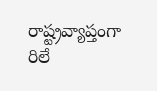రాష్ట్రవ్యాప్తంగా రిలే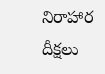నిరాహార దీక్షలు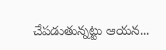చేపడుతున్నట్టు ఆయన...